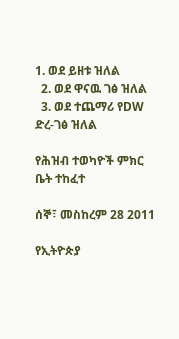1. ወደ ይዘቱ ዝለል
  2. ወደ ዋናዉ ገፅ ዝለል
  3. ወደ ተጨማሪ የDW ድረ-ገፅ ዝለል

የሕዝብ ተወካዮች ምክር ቤት ተከፈተ

ሰኞ፣ መስከረም 28 2011

የኢትዮጵያ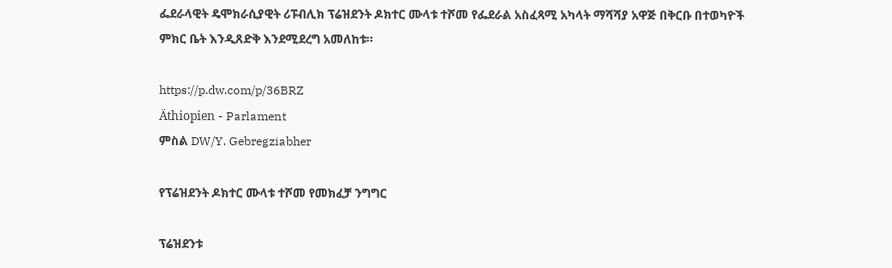ፌደራላዊት ዴሞክራሲያዊት ሪፑብሊክ ፕሬዝደንት ዶክተር ሙላቱ ተሾመ የፌደራል አስፈጻሚ አካላት ማሻሻያ አዋጅ በቅርቡ በተወካዮች ምክር ቤት እንዲጸድቅ እንደሚደረግ አመለከቱ።

https://p.dw.com/p/36BRZ
Äthiopien - Parlament
ምስል DW/Y. Gebregziabher

የፕሬዝደንት ዶክተር ሙላቱ ተሾመ የመክፈቻ ንግግር

ፕሬዝደንቱ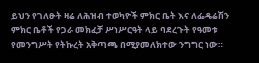ይህን የገለፁት ዛሬ ለሕዝብ ተወካዮች ምክር ቤት እና ለፌዴሬሽን ምክር ቤቶች የጋራ መክፈቻ ሥነሥርዓት ላይ ባደረጉት የዓመቱ የመንግሥት የትኩረት አቅጣጫ በሚያመለክተው ንግግር ነው።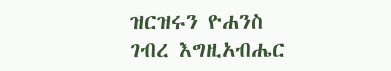ዝርዝሩን ዮሐንስ ገብረ እግዚአብሔር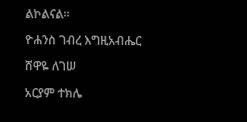ልኮልናል።

ዮሐንስ ገብረ እግዚአብሔር

ሸዋዬ ለገሠ

አርያም ተክሌ